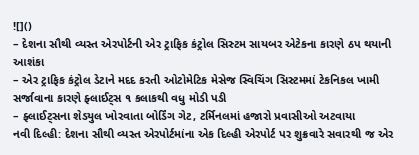![]()
– દેશના સૌથી વ્યસ્ત એરપોર્ટની એર ટ્રાફિક કંટ્રોલ સિસ્ટમ સાયબર એટેકના કારણે ઠપ થયાની આશંકા
– એર ટ્રાફિક કંટ્રોલ ડેટાને મદદ કરતી ઓટોમેટિક મેસેજ સ્વિચિંગ સિસ્ટમમાં ટેકનિકલ ખામી સર્જાવાના કારણે ફ્લાઈટ્સ ૧ કલાકથી વધુ મોડી પડી
– ફ્લાઈટ્સના શેડયુલ ખોરવાતા બોર્ડિંગ ગેટ, ટર્મિનલમાં હજારો પ્રવાસીઓ અટવાયા
નવી દિલ્હી: દેશના સૌથી વ્યસ્ત એરપોર્ટમાંના એક દિલ્હી એરપોર્ટ પર શુક્રવારે સવારથી જ એર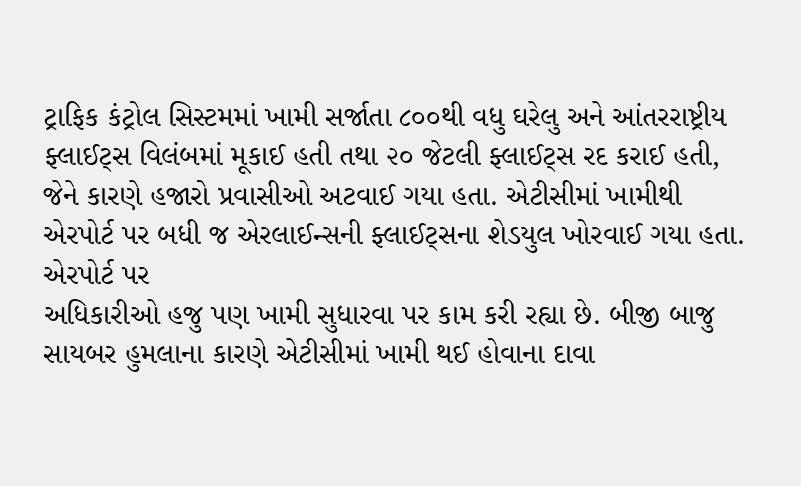ટ્રાફિક કંટ્રોલ સિસ્ટમમાં ખામી સર્જાતા ૮૦૦થી વધુ ઘરેલુ અને આંતરરાષ્ટ્રીય ફ્લાઈટ્સ વિલંબમાં મૂકાઈ હતી તથા ૨૦ જેટલી ફ્લાઈટ્સ રદ કરાઈ હતી, જેને કારણે હજારો પ્રવાસીઓ અટવાઈ ગયા હતા. એટીસીમાં ખામીથી એરપોર્ટ પર બધી જ એરલાઈન્સની ફ્લાઈટ્સના શેડયુલ ખોરવાઈ ગયા હતા. એરપોર્ટ પર
અધિકારીઓ હજુ પણ ખામી સુધારવા પર કામ કરી રહ્યા છે. બીજી બાજુ સાયબર હુમલાના કારણે એટીસીમાં ખામી થઈ હોવાના દાવા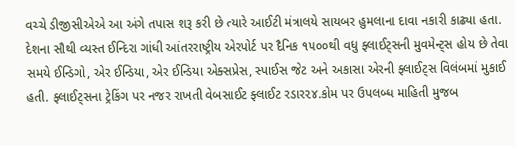વચ્ચે ડીજીસીએએ આ અંગે તપાસ શરૂ કરી છે ત્યારે આઈટી મંત્રાલયે સાયબર હુમલાના દાવા નકારી કાઢ્યા હતા.
દેશના સૌથી વ્યસ્ત ઈન્દિરા ગાંધી આંતરરાષ્ટ્રીય એરપોર્ટ પર દૈનિક ૧૫૦૦થી વધુ ફ્લાઈટ્સની મુવમેન્ટ્સ હોય છે તેવા સમયે ઈન્ડિગો, એર ઈન્ડિયા, એર ઈન્ડિયા એક્સપ્રેસ, સ્પાઈસ જેટ અને અકાસા એરની ફ્લાઈટ્સ વિલંબમાં મુકાઈ હતી. ફ્લાઈટ્સના ટ્રેકિંગ પર નજર રાખતી વેબસાઈટ ફ્લાઈટ રડાર૨૪.કોમ પર ઉપલબ્ધ માહિતી મુજબ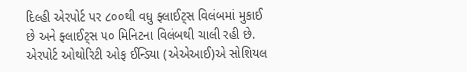દિલ્હી એરપોર્ટ પર ૮૦૦થી વધુ ફ્લાઈટ્સ વિલંબમાં મુકાઈ છે અને ફ્લાઈટ્સ ૫૦ મિનિટના વિલંબથી ચાલી રહી છે.
એરપોર્ટ ઓથોરિટી ઓફ ઈન્ડિયા (એએઆઈ)એ સોશિયલ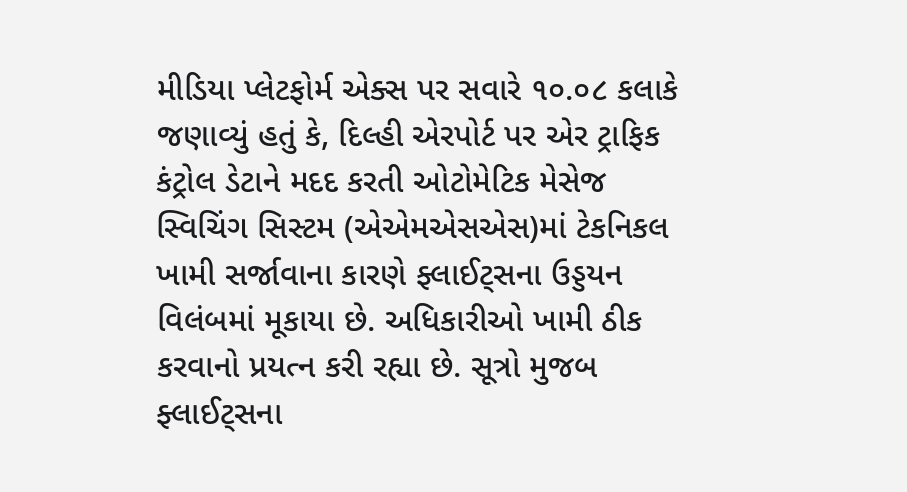મીડિયા પ્લેટફોર્મ એક્સ પર સવારે ૧૦.૦૮ કલાકે જણાવ્યું હતું કે, દિલ્હી એરપોર્ટ પર એર ટ્રાફિક કંટ્રોલ ડેટાને મદદ કરતી ઓટોમેટિક મેસેજ સ્વિચિંગ સિસ્ટમ (એએમએસએસ)માં ટેકનિકલ ખામી સર્જાવાના કારણે ફ્લાઈટ્સના ઉડ્ડયન વિલંબમાં મૂકાયા છે. અધિકારીઓ ખામી ઠીક કરવાનો પ્રયત્ન કરી રહ્યા છે. સૂત્રો મુજબ ફ્લાઈટ્સના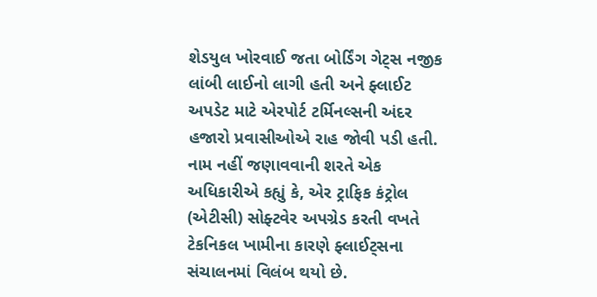શેડયુલ ખોરવાઈ જતા બોર્ડિંગ ગેટ્સ નજીક લાંબી લાઈનો લાગી હતી અને ફ્લાઈટ અપડેટ માટે એરપોર્ટ ટર્મિનલ્સની અંદર હજારો પ્રવાસીઓએ રાહ જોવી પડી હતી.
નામ નહીં જણાવવાની શરતે એક અધિકારીએ કહ્યું કે, એર ટ્રાફિક કંટ્રોલ (એટીસી) સોફ્ટવેર અપગ્રેડ કરતી વખતે ટેકનિકલ ખામીના કારણે ફ્લાઈટ્સના સંચાલનમાં વિલંબ થયો છે.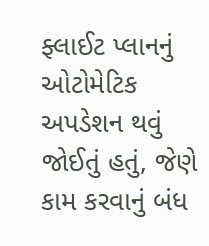ફ્લાઈટ પ્લાનનું ઓટોમેટિક અપડેશન થવું જોઈતું હતું, જેણે કામ કરવાનું બંધ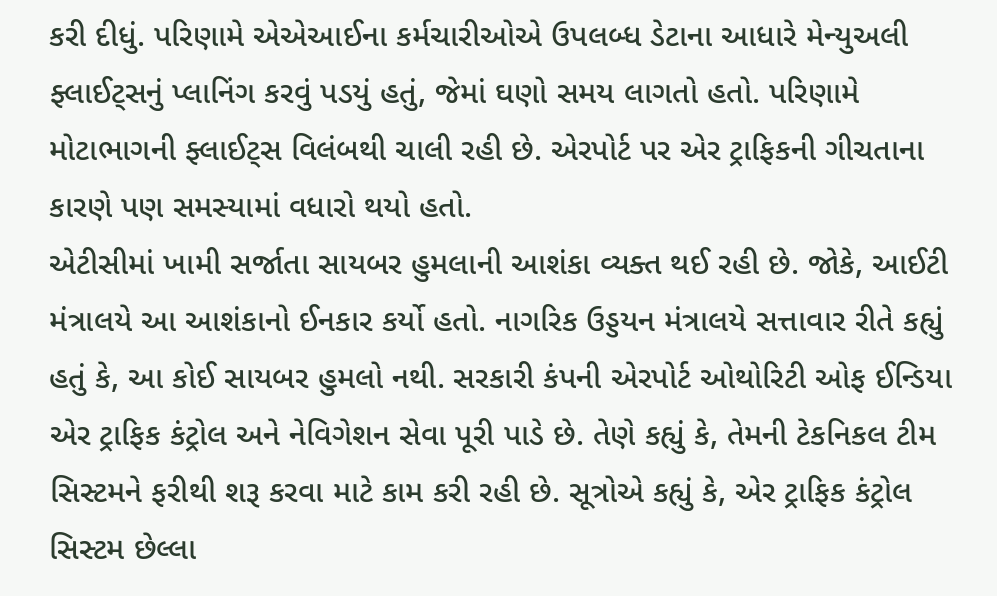કરી દીધું. પરિણામે એએઆઈના કર્મચારીઓએ ઉપલબ્ધ ડેટાના આધારે મેન્યુઅલી ફ્લાઈટ્સનું પ્લાનિંગ કરવું પડયું હતું, જેમાં ઘણો સમય લાગતો હતો. પરિણામે મોટાભાગની ફ્લાઈટ્સ વિલંબથી ચાલી રહી છે. એરપોર્ટ પર એર ટ્રાફિકની ગીચતાના કારણે પણ સમસ્યામાં વધારો થયો હતો.
એટીસીમાં ખામી સર્જાતા સાયબર હુમલાની આશંકા વ્યક્ત થઈ રહી છે. જોકે, આઈટી મંત્રાલયે આ આશંકાનો ઈનકાર કર્યો હતો. નાગરિક ઉડ્ડયન મંત્રાલયે સત્તાવાર રીતે કહ્યું હતું કે, આ કોઈ સાયબર હુમલો નથી. સરકારી કંપની એરપોર્ટ ઓથોરિટી ઓફ ઈન્ડિયા એર ટ્રાફિક કંટ્રોલ અને નેવિગેશન સેવા પૂરી પાડે છે. તેણે કહ્યું કે, તેમની ટેકનિકલ ટીમ સિસ્ટમને ફરીથી શરૂ કરવા માટે કામ કરી રહી છે. સૂત્રોએ કહ્યું કે, એર ટ્રાફિક કંટ્રોલ સિસ્ટમ છેલ્લા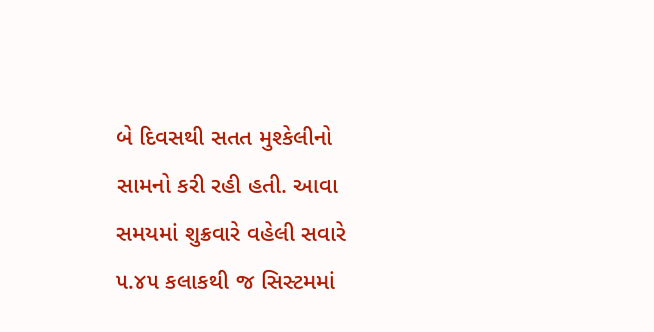બે દિવસથી સતત મુશ્કેલીનો સામનો કરી રહી હતી. આવા સમયમાં શુક્રવારે વહેલી સવારે ૫.૪૫ કલાકથી જ સિસ્ટમમાં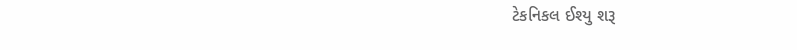ટેકનિકલ ઈશ્યુ શરૂ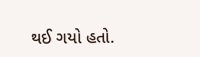થઈ ગયો હતો.